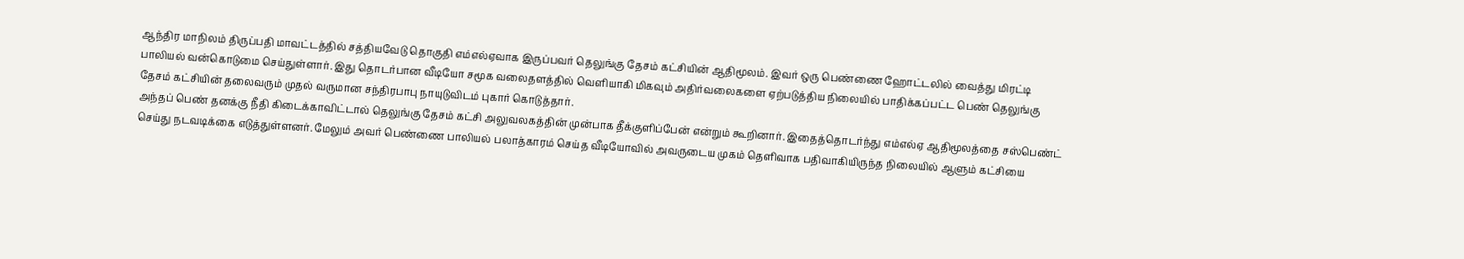ஆந்திர மாநிலம் திருப்பதி மாவட்டத்தில் சத்தியவேடு தொகுதி எம்எல்ஏவாக இருப்பவர் தெலுங்கு தேசம் கட்சியின் ஆதிமூலம். இவர் ஒரு பெண்ணை ஹோட்டலில் வைத்து மிரட்டி பாலியல் வன்கொடுமை செய்துள்ளார். இது தொடர்பான வீடியோ சமூக வலைதளத்தில் வெளியாகி மிகவும் அதிர்வலைகளை ஏற்படுத்திய நிலையில் பாதிக்கப்பட்ட பெண் தெலுங்கு தேசம் கட்சியின் தலைவரும் முதல் வருமான சந்திரபாபு நாயுடுவிடம் புகார் கொடுத்தார்.
அந்தப் பெண் தனக்கு நீதி கிடைக்காவிட்டால் தெலுங்கு தேசம் கட்சி அலுவலகத்தின் முன்பாக தீக்குளிப்பேன் என்றும் கூறினார். இதைத்தொடர்ந்து எம்எல்ஏ ஆதிமூலத்தை சஸ்பெண்ட் செய்து நடவடிக்கை எடுத்துள்ளனர். மேலும் அவர் பெண்ணை பாலியல் பலாத்காரம் செய்த வீடியோவில் அவருடைய முகம் தெளிவாக பதிவாகியிருந்த நிலையில் ஆளும் கட்சியை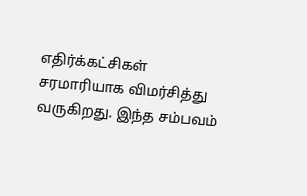எதிர்க்கட்சிகள் சரமாரியாக விமர்சித்து வருகிறது. இந்த சம்பவம்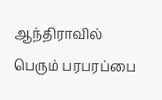ஆந்திராவில் பெரும் பரபரப்பை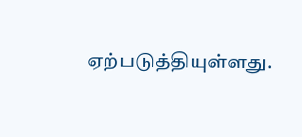ஏற்படுத்தியுள்ளது.